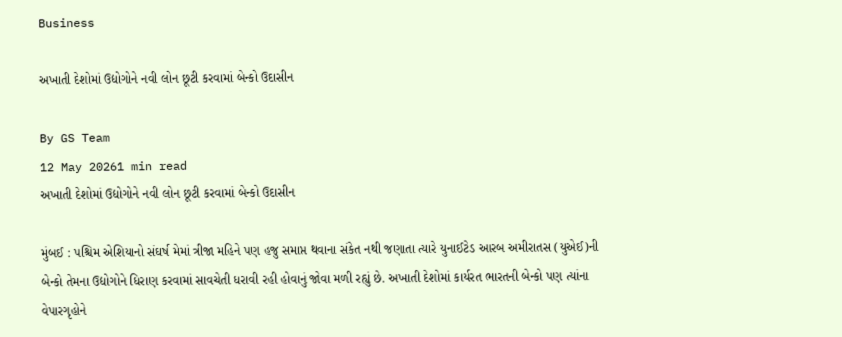Business

અખાતી દેશોમાં ઉદ્યોગોને નવી લોન છૂટી કરવામાં બેન્કો ઉદાસીન

By GS Team
12 May 20261 min read
અખાતી દેશોમાં ઉદ્યોગોને નવી લોન છૂટી કરવામાં બેન્કો ઉદાસીન

મુંબઈ : પશ્ચિમ એશિયાનો સંઘર્ષ મેમાં ત્રીજા મહિને પણ હજુ સમાપ્ત થવાના સંકેત નથી જણાતા ત્યારે યુનાઈટેડ આરબ અમીરાતસ (યુએઈ)ની બેન્કો તેમના ઉદ્યોગોને ધિરાણ કરવામાં સાવચેતી ધરાવી રહી હોવાનું જોવા મળી રહ્યું છે. અખાતી દેશોમાં કાર્યરત ભારતની બેન્કો પણ ત્યાંના વેપારગૃહોને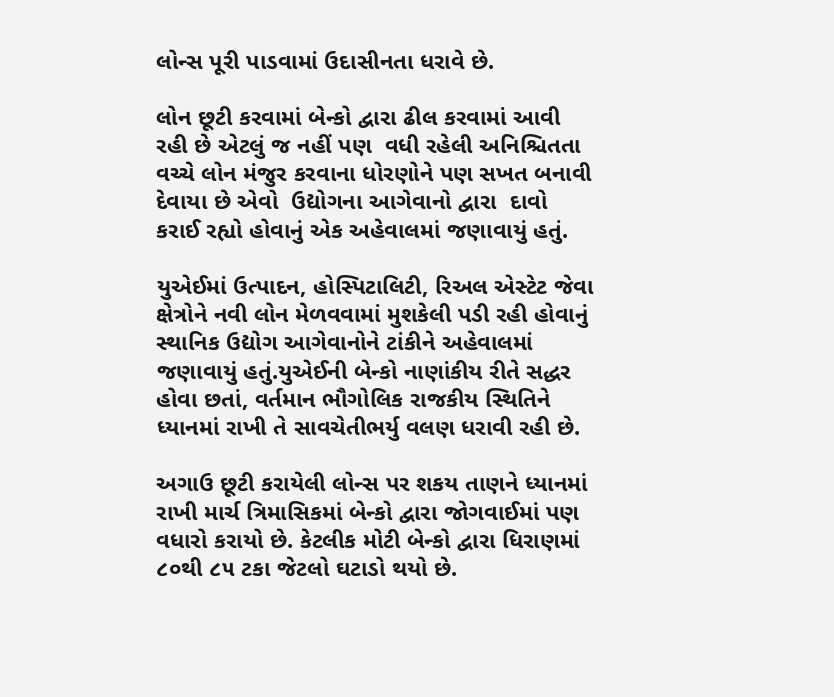લોન્સ પૂરી પાડવામાં ઉદાસીનતા ધરાવે છે.

લોન છૂટી કરવામાં બેન્કો દ્વારા ઢીલ કરવામાં આવી રહી છે એટલું જ નહીં પણ  વધી રહેલી અનિશ્ચિતતા વચ્ચે લોન મંજુર કરવાના ધોરણોને પણ સખત બનાવી દેવાયા છે એવો  ઉદ્યોગના આગેવાનો દ્વારા  દાવો કરાઈ રહ્યો હોવાનું એક અહેવાલમાં જણાવાયું હતું.

યુએઈમાં ઉત્પાદન, હોસ્પિટાલિટી, રિઅલ એસ્ટેટ જેવા ક્ષેત્રોને નવી લોન મેળવવામાં મુશકેલી પડી રહી હોવાનું સ્થાનિક ઉદ્યોગ આગેવાનોને ટાંકીને અહેવાલમાં જણાવાયું હતું.યુએઈની બેન્કો નાણાંકીય રીતે સદ્ધર  હોવા છતાં, વર્તમાન ભૌગોલિક રાજકીય સ્થિતિને ધ્યાનમાં રાખી તે સાવચેતીભર્યુ વલણ ધરાવી રહી છે.

અગાઉ છૂટી કરાયેલી લોન્સ પર શકય તાણને ધ્યાનમાં રાખી માર્ચ ત્રિમાસિકમાં બેન્કો દ્વારા જોગવાઈમાં પણ વધારો કરાયો છે. કેટલીક મોટી બેન્કો દ્વારા ધિરાણમાં ૮૦થી ૮૫ ટકા જેટલો ઘટાડો થયો છે.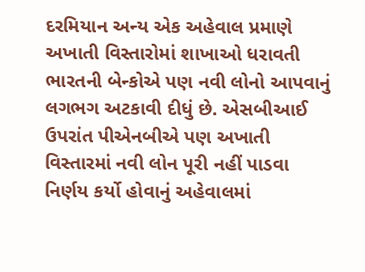દરમિયાન અન્ય એક અહેવાલ પ્રમાણે અખાતી વિસ્તારોમાં શાખાઓ ધરાવતી ભારતની બેન્કોએ પણ નવી લોનો આપવાનું લગભગ અટકાવી દીધું છે. એસબીઆઈ ઉપરાંત પીએનબીએ પણ અખાતી વિસ્તારમાં નવી લોન પૂરી નહીં પાડવા નિર્ણય કર્યો હોવાનું અહેવાલમાં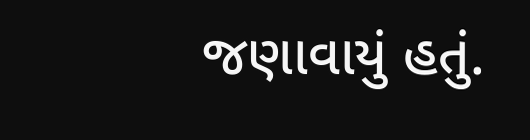જણાવાયું હતું.